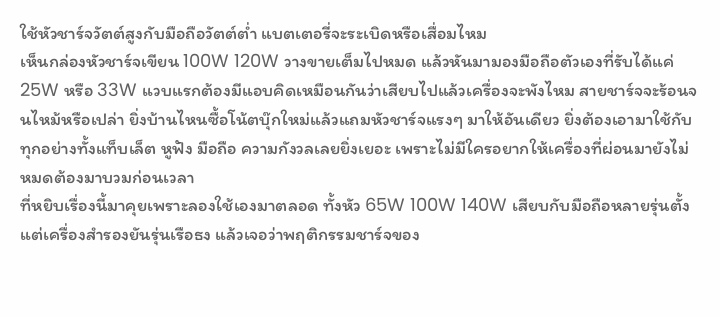ใช้หัวชาร์จวัตต์สูงกับมือถือวัตต์ต่ำ แบตเตอรี่จะระเบิดหรือเสื่อมไหม
เห็นกล่องหัวชาร์จเขียน 100W 120W วางขายเต็มไปหมด แล้วหันมามองมือถือตัวเองที่รับได้แค่ 25W หรือ 33W แวบแรกต้องมีแอบคิดเหมือนกันว่าเสียบไปแล้วเครื่องจะพังไหม สายชาร์จจะร้อนจนไหม้หรือเปล่า ยิ่งบ้านไหนซื้อโน้ตบุ๊กใหม่แล้วแถมหัวชาร์จแรงๆ มาให้อันเดียว ยิ่งต้องเอามาใช้กับทุกอย่างทั้งแท็บเล็ต หูฟัง มือถือ ความกังวลเลยยิ่งเยอะ เพราะไม่มีใครอยากให้เครื่องที่ผ่อนมายังไม่หมดต้องมาบวมก่อนเวลา
ที่หยิบเรื่องนี้มาคุยเพราะลองใช้เองมาตลอด ทั้งหัว 65W 100W 140W เสียบกับมือถือหลายรุ่นตั้งแต่เครื่องสำรองยันรุ่นเรือธง แล้วเจอว่าพฤติกรรมชาร์จของ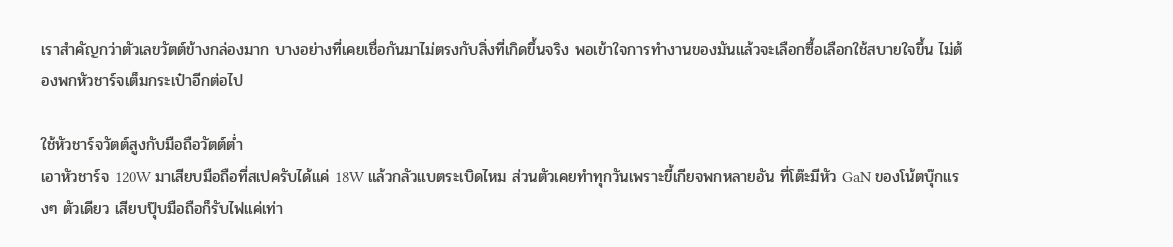เราสำคัญกว่าตัวเลขวัตต์ข้างกล่องมาก บางอย่างที่เคยเชื่อกันมาไม่ตรงกับสิ่งที่เกิดขึ้นจริง พอเข้าใจการทำงานของมันแล้วจะเลือกซื้อเลือกใช้สบายใจขึ้น ไม่ต้องพกหัวชาร์จเต็มกระเป๋าอีกต่อไป

ใช้หัวชาร์จวัตต์สูงกับมือถือวัตต์ต่ำ
เอาหัวชาร์จ 120W มาเสียบมือถือที่สเปครับได้แค่ 18W แล้วกลัวแบตระเบิดไหม ส่วนตัวเคยทำทุกวันเพราะขี้เกียจพกหลายอัน ที่โต๊ะมีหัว GaN ของโน้ตบุ๊กแรงๆ ตัวเดียว เสียบปุ๊บมือถือก็รับไฟแค่เท่า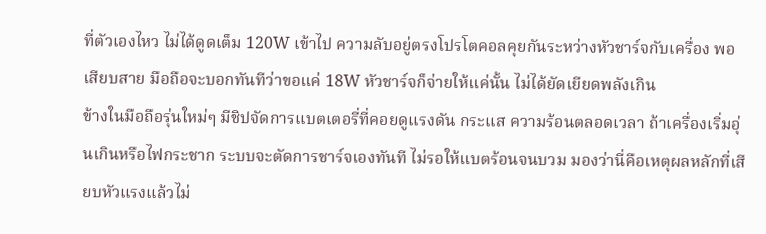ที่ตัวเองไหว ไม่ได้ดูดเต็ม 120W เข้าไป ความลับอยู่ตรงโปรโตคอลคุยกันระหว่างหัวชาร์จกับเครื่อง พอเสียบสาย มือถือจะบอกทันทีว่าขอแค่ 18W หัวชาร์จก็จ่ายให้แค่นั้น ไม่ได้ยัดเยียดพลังเกิน
ข้างในมือถือรุ่นใหม่ๆ มีชิปจัดการแบตเตอรี่ที่คอยดูแรงดัน กระแส ความร้อนตลอดเวลา ถ้าเครื่องเริ่มอุ่นเกินหรือไฟกระชาก ระบบจะตัดการชาร์จเองทันที ไม่รอให้แบตร้อนจนบวม มองว่านี่คือเหตุผลหลักที่เสียบหัวแรงแล้วไม่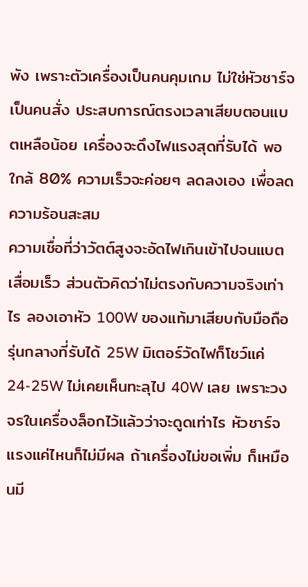พัง เพราะตัวเครื่องเป็นคนคุมเกม ไม่ใช่หัวชาร์จเป็นคนสั่ง ประสบการณ์ตรงเวลาเสียบตอนแบตเหลือน้อย เครื่องจะดึงไฟแรงสุดที่รับได้ พอใกล้ 80% ความเร็วจะค่อยๆ ลดลงเอง เพื่อลดความร้อนสะสม
ความเชื่อที่ว่าวัตต์สูงจะอัดไฟเกินเข้าไปจนแบตเสื่อมเร็ว ส่วนตัวคิดว่าไม่ตรงกับความจริงเท่าไร ลองเอาหัว 100W ของแท้มาเสียบกับมือถือรุ่นกลางที่รับได้ 25W มิเตอร์วัดไฟก็โชว์แค่ 24-25W ไม่เคยเห็นทะลุไป 40W เลย เพราะวงจรในเครื่องล็อกไว้แล้วว่าจะดูดเท่าไร หัวชาร์จแรงแค่ไหนก็ไม่มีผล ถ้าเครื่องไม่ขอเพิ่ม ก็เหมือนมี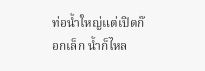ท่อน้ำใหญ่แต่เปิดก๊อกเล็ก น้ำก็ไหล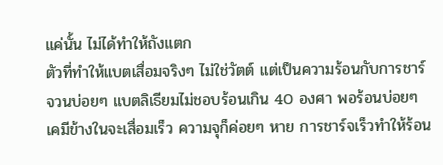แค่นั้น ไม่ได้ทำให้ถังแตก
ตัวที่ทำให้แบตเสื่อมจริงๆ ไม่ใช่วัตต์ แต่เป็นความร้อนกับการชาร์จวนบ่อยๆ แบตลิเธียมไม่ชอบร้อนเกิน 40 องศา พอร้อนบ่อยๆ เคมีข้างในจะเสื่อมเร็ว ความจุก็ค่อยๆ หาย การชาร์จเร็วทำให้ร้อน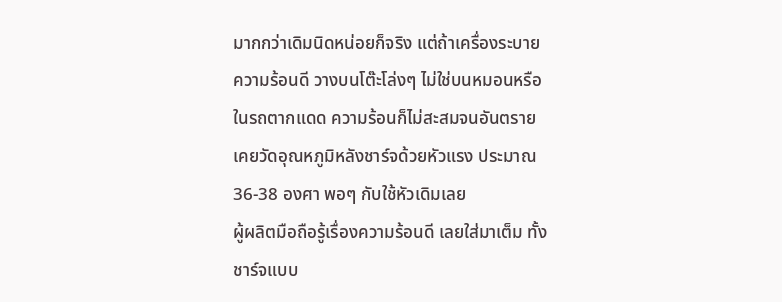มากกว่าเดิมนิดหน่อยก็จริง แต่ถ้าเครื่องระบายความร้อนดี วางบนโต๊ะโล่งๆ ไม่ใช่บนหมอนหรือในรถตากแดด ความร้อนก็ไม่สะสมจนอันตราย เคยวัดอุณหภูมิหลังชาร์จด้วยหัวแรง ประมาณ 36-38 องศา พอๆ กับใช้หัวเดิมเลย
ผู้ผลิตมือถือรู้เรื่องความร้อนดี เลยใส่มาเต็ม ทั้งชาร์จแบบ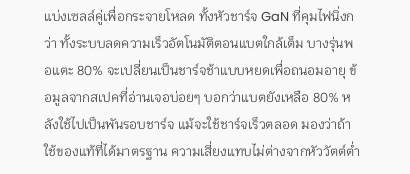แบ่งเซลล์คู่เพื่อกระจายโหลด ทั้งหัวชาร์จ GaN ที่คุมไฟนิ่งกว่า ทั้งระบบลดความเร็วอัตโนมัติตอนแบตใกล้เต็ม บางรุ่นพอแตะ 80% จะเปลี่ยนเป็นชาร์จช้าแบบหยดเพื่อถนอมอายุ ข้อมูลจากสเปคที่อ่านเจอบ่อยๆ บอกว่าแบตยังเหลือ 80% หลังใช้ไปเป็นพันรอบชาร์จ แม้จะใช้ชาร์จเร็วตลอด มองว่าถ้าใช้ของแท้ที่ได้มาตรฐาน ความเสี่ยงแทบไม่ต่างจากหัววัตต์ต่ำ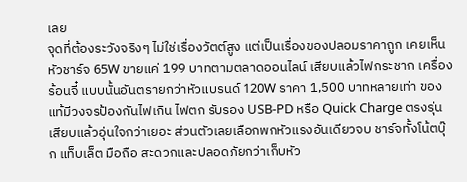เลย
จุดที่ต้องระวังจริงๆ ไม่ใช่เรื่องวัตต์สูง แต่เป็นเรื่องของปลอมราคาถูก เคยเห็นหัวชาร์จ 65W ขายแค่ 199 บาทตามตลาดออนไลน์ เสียบแล้วไฟกระชาก เครื่องร้อนจี๋ แบบนั้นอันตรายกว่าหัวแบรนด์ 120W ราคา 1,500 บาทหลายเท่า ของแท้มีวงจรป้องกันไฟเกิน ไฟตก รับรอง USB-PD หรือ Quick Charge ตรงรุ่น เสียบแล้วอุ่นใจกว่าเยอะ ส่วนตัวเลยเลือกพกหัวแรงอันเดียวจบ ชาร์จทั้งโน้ตบุ๊ก แท็บเล็ต มือถือ สะดวกและปลอดภัยกว่าเก็บหัว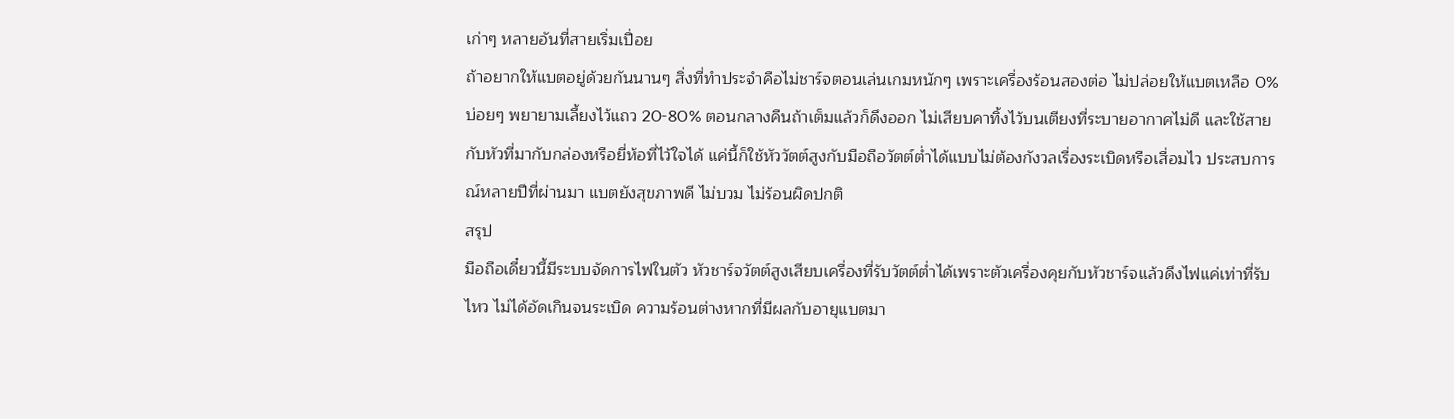เก่าๆ หลายอันที่สายเริ่มเปื่อย
ถ้าอยากให้แบตอยู่ด้วยกันนานๆ สิ่งที่ทำประจำคือไม่ชาร์จตอนเล่นเกมหนักๆ เพราะเครื่องร้อนสองต่อ ไม่ปล่อยให้แบตเหลือ 0% บ่อยๆ พยายามเลี้ยงไว้แถว 20-80% ตอนกลางคืนถ้าเต็มแล้วก็ดึงออก ไม่เสียบคาทิ้งไว้บนเตียงที่ระบายอากาศไม่ดี และใช้สายกับหัวที่มากับกล่องหรือยี่ห้อที่ไว้ใจได้ แค่นี้ก็ใช้หัววัตต์สูงกับมือถือวัตต์ต่ำได้แบบไม่ต้องกังวลเรื่องระเบิดหรือเสื่อมไว ประสบการณ์หลายปีที่ผ่านมา แบตยังสุขภาพดี ไม่บวม ไม่ร้อนผิดปกติ
สรุป
มือถือเดี๋ยวนี้มีระบบจัดการไฟในตัว หัวชาร์จวัตต์สูงเสียบเครื่องที่รับวัตต์ต่ำได้เพราะตัวเครื่องคุยกับหัวชาร์จแล้วดึงไฟแค่เท่าที่รับไหว ไม่ได้อัดเกินจนระเบิด ความร้อนต่างหากที่มีผลกับอายุแบตมา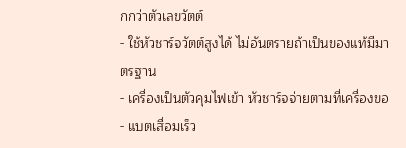กกว่าตัวเลขวัตต์
- ใช้หัวชาร์จวัตต์สูงได้ ไม่อันตรายถ้าเป็นของแท้มีมาตรฐาน
- เครื่องเป็นตัวคุมไฟเข้า หัวชาร์จจ่ายตามที่เครื่องขอ
- แบตเสื่อมเร็ว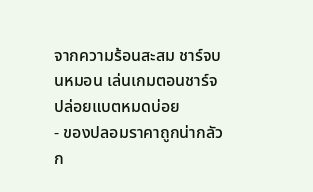จากความร้อนสะสม ชาร์จบนหมอน เล่นเกมตอนชาร์จ ปล่อยแบตหมดบ่อย
- ของปลอมราคาถูกน่ากลัวก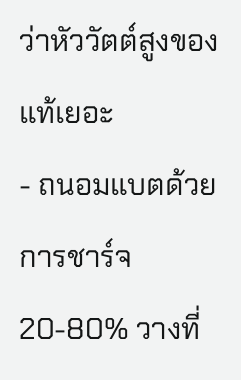ว่าหัววัตต์สูงของแท้เยอะ
- ถนอมแบตด้วยการชาร์จ 20-80% วางที่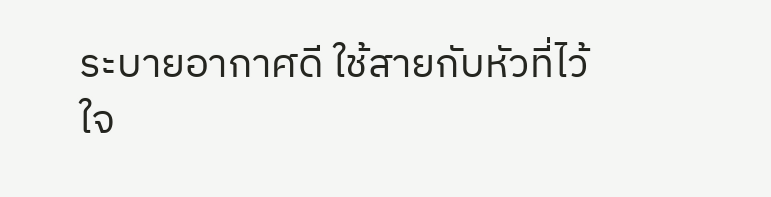ระบายอากาศดี ใช้สายกับหัวที่ไว้ใจ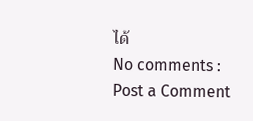ได้
No comments :
Post a Comment